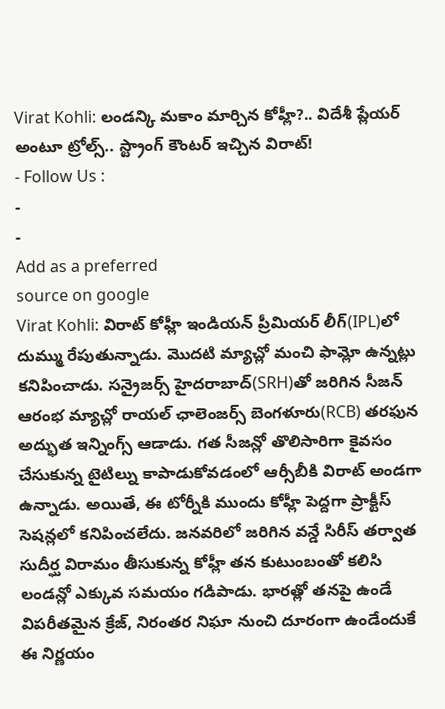Virat Kohli: లండన్కి మకాం మార్చిన కోహ్లీ?.. విదేశీ ప్లేయర్ అంటూ ట్రోల్స్.. స్ట్రాంగ్ కౌంటర్ ఇచ్చిన విరాట్!
- Follow Us :
-
-
Add as a preferred
source on google
Virat Kohli: విరాట్ కోహ్లీ ఇండియన్ ప్రీమియర్ లీగ్(IPL)లో దుమ్ము రేపుతున్నాడు. మొదటి మ్యాచ్లో మంచి ఫామ్లో ఉన్నట్లు కనిపించాడు. సన్రైజర్స్ హైదరాబాద్(SRH)తో జరిగిన సీజన్ ఆరంభ మ్యాచ్లో రాయల్ ఛాలెంజర్స్ బెంగళూరు(RCB) తరఫున అద్భుత ఇన్నింగ్స్ ఆడాడు. గత సీజన్లో తొలిసారిగా కైవసం చేసుకున్న టైటిల్ను కాపాడుకోవడంలో ఆర్సీబీకి విరాట్ అండగా ఉన్నాడు. అయితే, ఈ టోర్నీకి ముందు కోహ్లీ పెద్దగా ప్రాక్టీస్ సెషన్లలో కనిపించలేదు. జనవరిలో జరిగిన వన్డే సిరీస్ తర్వాత సుదీర్ఘ విరామం తీసుకున్న కోహ్లీ తన కుటుంబంతో కలిసి లండన్లో ఎక్కువ సమయం గడిపాడు. భారత్లో తనపై ఉండే విపరీతమైన క్రేజ్, నిరంతర నిఘా నుంచి దూరంగా ఉండేందుకే ఈ నిర్ణయం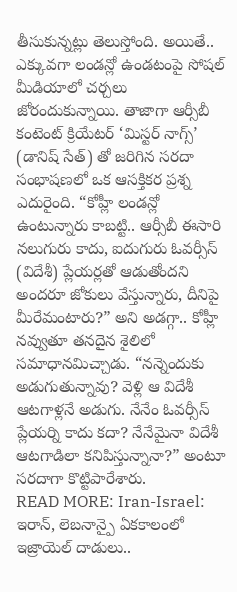తీసుకున్నట్లు తెలుస్తోంది. అయితే.. ఎక్కువగా లండన్లో ఉండటంపై సోషల్ మీడియాలో చర్చలు జోరందుకున్నాయి. తాజాగా ఆర్సీబీ కంటెంట్ క్రియేటర్ ‘మిస్టర్ నాగ్స్’ (డానిష్ సేత్) తో జరిగిన సరదా సంభాషణలో ఒక ఆసక్తికర ప్రశ్న ఎదురైంది. “కోహ్లీ లండన్లో ఉంటున్నారు కాబట్టి.. ఆర్సీబీ ఈసారి నలుగురు కాదు, ఐదుగురు ఓవర్సీస్ (విదేశీ) ప్లేయర్లతో ఆడుతోందని అందరూ జోకులు వేస్తున్నారు, దీనిపై మీరేమంటారు?” అని అడగ్గా.. కోహ్లీ నవ్వుతూ తనదైన శైలిలో సమాధానమిచ్చాడు. “నన్నెందుకు అడుగుతున్నావు? వెళ్లి ఆ విదేశీ ఆటగాళ్లనే అడుగు. నేనేం ఓవర్సీస్ ప్లేయర్ని కాదు కదా? నేనేమైనా విదేశీ ఆటగాడిలా కనిపిస్తున్నానా?” అంటూ సరదాగా కొట్టిపారేశారు.
READ MORE: Iran-Israel: ఇరాన్, లెబనాన్పై ఏకకాలంలో ఇజ్రాయెల్ దాడులు..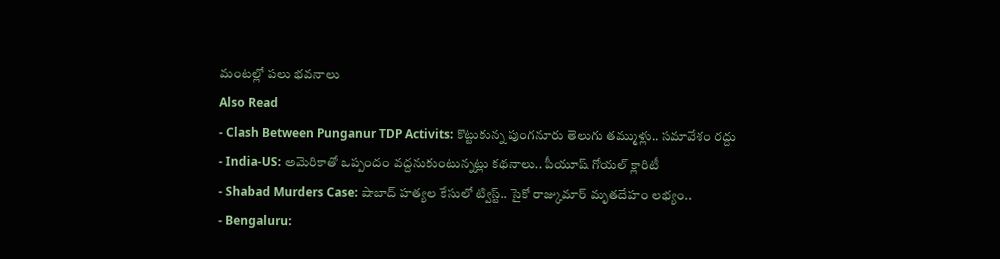మంటల్లో పలు భవనాలు
Also Read
- Clash Between Punganur TDP Activits: కొట్టుకున్న పుంగనూరు తెలుగు తమ్ముళ్లు.. సమావేశం రద్దు
- India-US: అమెరికాతో ఒప్పందం వద్దనుకుంటున్నట్లు కథనాలు.. పీయూష్ గోయల్ క్లారిటీ
- Shabad Murders Case: షాబాద్ హత్యల కేసులో ట్విస్ట్.. సైకో రాజ్కుమార్ మృతదేహం లభ్యం..
- Bengaluru: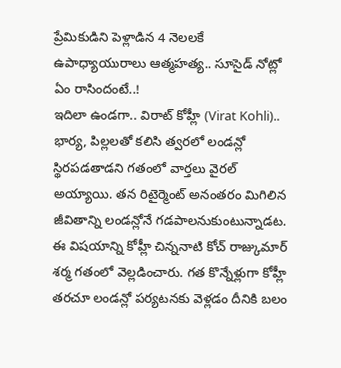ప్రేమికుడిని పెళ్లాడిన 4 నెలలకే ఉపాధ్యాయురాలు ఆత్మహత్య.. సూసైడ్ నోట్లో ఏం రాసిందంటే..!
ఇదిలా ఉండగా.. విరాట్ కోహ్లీ (Virat Kohli).. భార్య, పిల్లలతో కలిసి త్వరలో లండన్లో స్థిరపడతాడని గతంలో వార్తలు వైరల్ అయ్యాయి. తన రిటైర్మెంట్ అనంతరం మిగిలిన జీవితాన్ని లండన్లోనే గడపాలనుకుంటున్నాడట. ఈ విషయాన్ని కోహ్లీ చిన్ననాటి కోచ్ రాజ్కుమార్ శర్మ గతంలో వెల్లడించారు. గత కొన్నేళ్లుగా కోహ్లీ తరచూ లండన్లో పర్యటనకు వెళ్లడం దీనికి బలం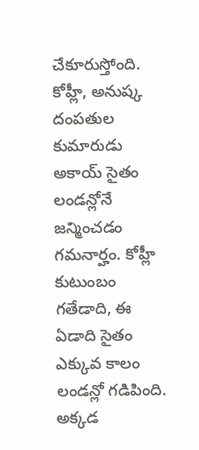చేకూరుస్తోంది. కోహ్లీ, అనుష్క దంపతుల కుమారుడు అకాయ్ సైతం లండన్లోనే జన్మించడం గమనార్హం. కోహ్లీ కుటుంబం గతేడాది, ఈ ఏడాది సైతం ఎక్కువ కాలం లండన్లో గడిపింది. అక్కడ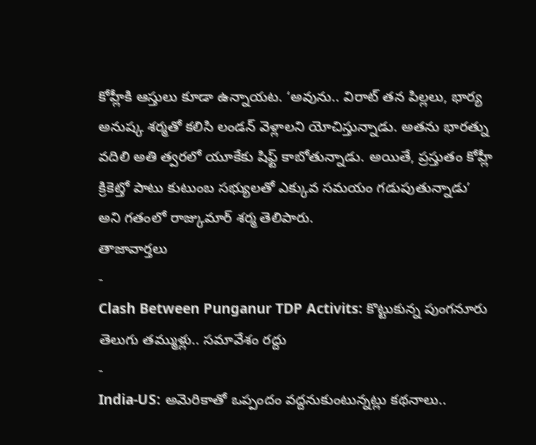కోహ్లీకి ఆస్తులు కూడా ఉన్నాయట. ‘అవును.. విరాట్ తన పిల్లలు, భార్య అనుష్క శర్మతో కలిసి లండన్ వెళ్లాలని యోచిస్తున్నాడు. అతను భారత్ను వదిలి అతి త్వరలో యూకేకు షిఫ్ట్ కాబోతున్నాడు. అయితే, ప్రస్తుతం కోహ్లీ క్రికెట్తో పాటు కుటుంబ సభ్యులతో ఎక్కువ సమయం గడుపుతున్నాడు’ అని గతంలో రాజ్కుమార్ శర్మ తెలిపారు.
తాజావార్తలు
-
Clash Between Punganur TDP Activits: కొట్టుకున్న పుంగనూరు తెలుగు తమ్ముళ్లు.. సమావేశం రద్దు
-
India-US: అమెరికాతో ఒప్పందం వద్దనుకుంటున్నట్లు కథనాలు..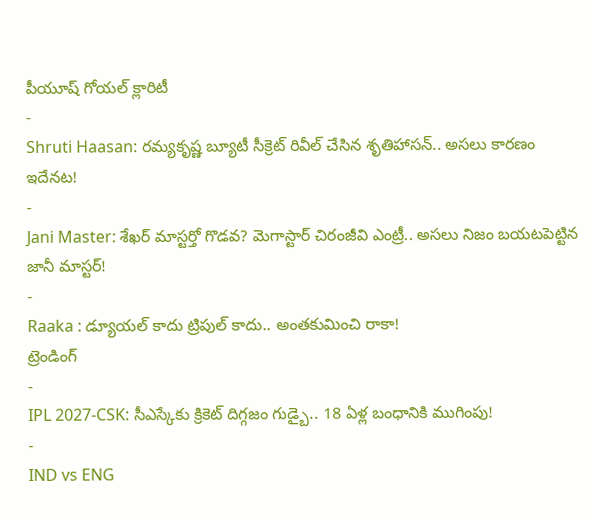పీయూష్ గోయల్ క్లారిటీ
-
Shruti Haasan: రమ్యకృష్ణ బ్యూటీ సీక్రెట్ రివీల్ చేసిన శృతిహాసన్.. అసలు కారణం ఇదేనట!
-
Jani Master: శేఖర్ మాస్టర్తో గొడవ? మెగాస్టార్ చిరంజీవి ఎంట్రీ.. అసలు నిజం బయటపెట్టిన జానీ మాస్టర్!
-
Raaka : డ్యూయల్ కాదు ట్రిపుల్ కాదు.. అంతకుమించి రాకా!
ట్రెండింగ్
-
IPL 2027-CSK: సీఎస్కేకు క్రికెట్ దిగ్గజం గుడ్బై.. 18 ఏళ్ల బంధానికి ముగింపు!
-
IND vs ENG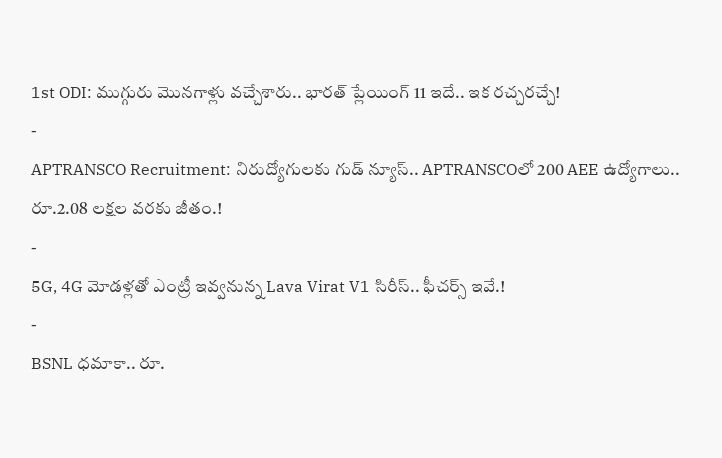1st ODI: ముగ్గురు మొనగాళ్లు వచ్చేశారు.. భారత్ ప్లేయింగ్ 11 ఇదే.. ఇక రచ్చరచ్చే!
-
APTRANSCO Recruitment: నిరుద్యోగులకు గుడ్ న్యూస్.. APTRANSCOలో 200 AEE ఉద్యోగాలు.. రూ.2.08 లక్షల వరకు జీతం.!
-
5G, 4G మోడళ్లతో ఎంట్రీ ఇవ్వనున్న Lava Virat V1 సిరీస్.. ఫీచర్స్ ఇవే.!
-
BSNL ధమాకా.. రూ.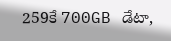259కే 700GB డేటా,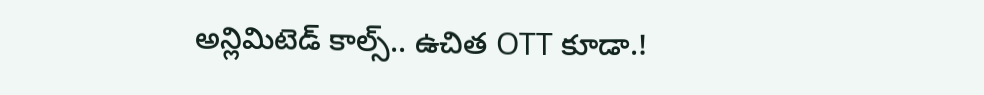అన్లిమిటెడ్ కాల్స్.. ఉచిత OTT కూడా.!